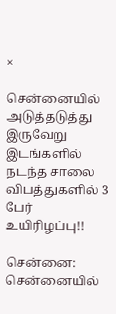×

சென்னையில் அடுத்தடுத்து இருவேறு இடங்களில் நடந்த சாலை விபத்துகளில் 3 பேர் உயிரிழப்பு!!

சென்னை: சென்னையில்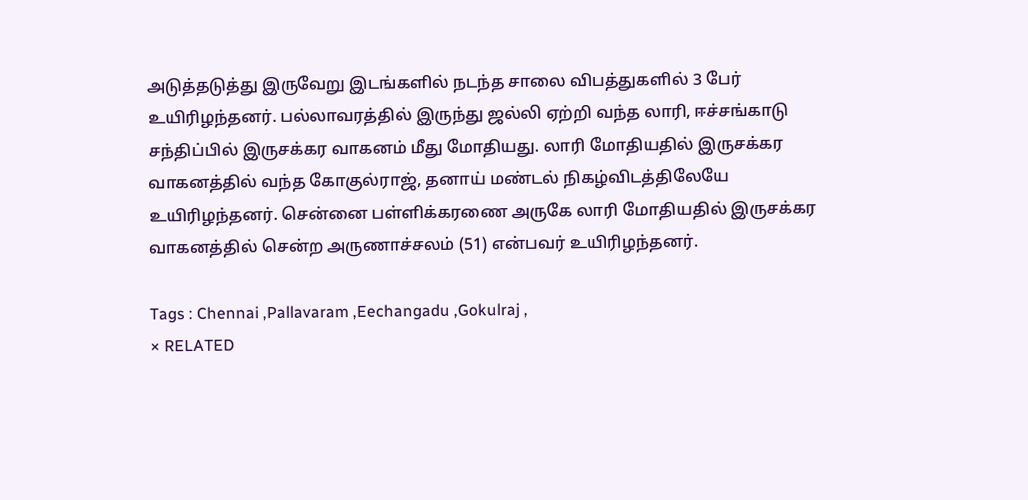அடுத்தடுத்து இருவேறு இடங்களில் நடந்த சாலை விபத்துகளில் 3 பேர் உயிரிழந்தனர். பல்லாவரத்தில் இருந்து ஜல்லி ஏற்றி வந்த லாரி, ஈச்சங்காடு சந்திப்பில் இருசக்கர வாகனம் மீது மோதியது. லாரி மோதியதில் இருசக்கர வாகனத்தில் வந்த கோகுல்ராஜ், தனாய் மண்டல் நிகழ்விடத்திலேயே உயிரிழந்தனர். சென்னை பள்ளிக்கரணை அருகே லாரி மோதியதில் இருசக்கர வாகனத்தில் சென்ற அருணாச்சலம் (51) என்பவர் உயிரிழந்தனர்.

Tags : Chennai ,Pallavaram ,Eechangadu ,Gokulraj ,
× RELATED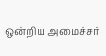ஒன்றிய அமைச்சர்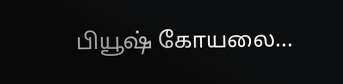பியூஷ் கோயலை...